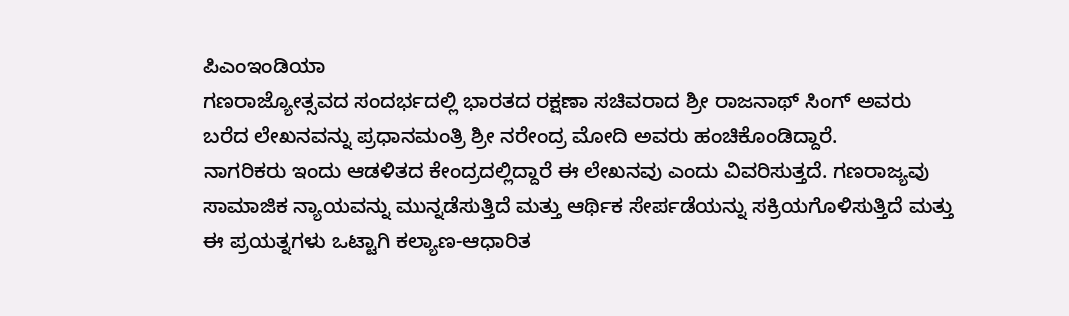ಪಿಎಂಇಂಡಿಯಾ
ಗಣರಾಜ್ಯೋತ್ಸವದ ಸಂದರ್ಭದಲ್ಲಿ ಭಾರತದ ರಕ್ಷಣಾ ಸಚಿವರಾದ ಶ್ರೀ ರಾಜನಾಥ್ ಸಿಂಗ್ ಅವರು ಬರೆದ ಲೇಖನವನ್ನು ಪ್ರಧಾನಮಂತ್ರಿ ಶ್ರೀ ನರೇಂದ್ರ ಮೋದಿ ಅವರು ಹಂಚಿಕೊಂಡಿದ್ದಾರೆ.
ನಾಗರಿಕರು ಇಂದು ಆಡಳಿತದ ಕೇಂದ್ರದಲ್ಲಿದ್ದಾರೆ ಈ ಲೇಖನವು ಎಂದು ವಿವರಿಸುತ್ತದೆ. ಗಣರಾಜ್ಯವು ಸಾಮಾಜಿಕ ನ್ಯಾಯವನ್ನು ಮುನ್ನಡೆಸುತ್ತಿದೆ ಮತ್ತು ಆರ್ಥಿಕ ಸೇರ್ಪಡೆಯನ್ನು ಸಕ್ರಿಯಗೊಳಿಸುತ್ತಿದೆ ಮತ್ತು ಈ ಪ್ರಯತ್ನಗಳು ಒಟ್ಟಾಗಿ ಕಲ್ಯಾಣ-ಆಧಾರಿತ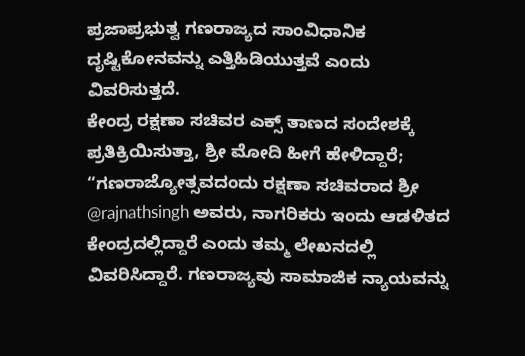ಪ್ರಜಾಪ್ರಭುತ್ವ ಗಣರಾಜ್ಯದ ಸಾಂವಿಧಾನಿಕ ದೃಷ್ಟಿಕೋನವನ್ನು ಎತ್ತಿಹಿಡಿಯುತ್ತವೆ ಎಂದು ವಿವರಿಸುತ್ತದೆ.
ಕೇಂದ್ರ ರಕ್ಷಣಾ ಸಚಿವರ ಎಕ್ಸ್ ತಾಣದ ಸಂದೇಶಕ್ಕೆ ಪ್ರತಿಕ್ರಿಯಿಸುತ್ತಾ, ಶ್ರೀ ಮೋದಿ ಹೀಗೆ ಹೇಳಿದ್ದಾರೆ;
“ಗಣರಾಜ್ಯೋತ್ಸವದಂದು ರಕ್ಷಣಾ ಸಚಿವರಾದ ಶ್ರೀ @rajnathsingh ಅವರು, ನಾಗರಿಕರು ಇಂದು ಆಡಳಿತದ ಕೇಂದ್ರದಲ್ಲಿದ್ದಾರೆ ಎಂದು ತಮ್ಮ ಲೇಖನದಲ್ಲಿ ವಿವರಿಸಿದ್ದಾರೆ. ಗಣರಾಜ್ಯವು ಸಾಮಾಜಿಕ ನ್ಯಾಯವನ್ನು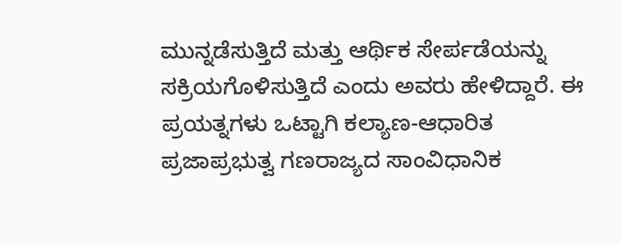ಮುನ್ನಡೆಸುತ್ತಿದೆ ಮತ್ತು ಆರ್ಥಿಕ ಸೇರ್ಪಡೆಯನ್ನು ಸಕ್ರಿಯಗೊಳಿಸುತ್ತಿದೆ ಎಂದು ಅವರು ಹೇಳಿದ್ದಾರೆ. ಈ ಪ್ರಯತ್ನಗಳು ಒಟ್ಟಾಗಿ ಕಲ್ಯಾಣ-ಆಧಾರಿತ ಪ್ರಜಾಪ್ರಭುತ್ವ ಗಣರಾಜ್ಯದ ಸಾಂವಿಧಾನಿಕ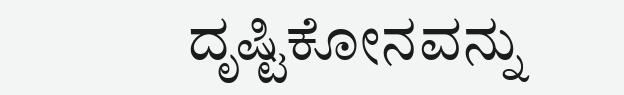ದೃಷ್ಟಿಕೋನವನ್ನು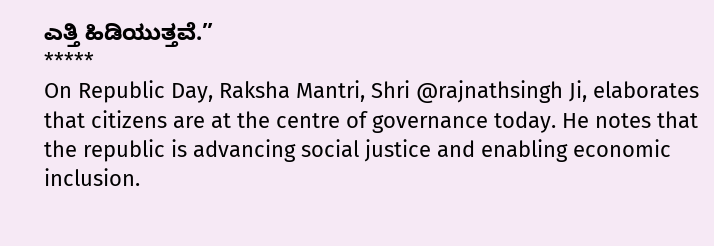ಎತ್ತಿ ಹಿಡಿಯುತ್ತವೆ.”
*****
On Republic Day, Raksha Mantri, Shri @rajnathsingh Ji, elaborates that citizens are at the centre of governance today. He notes that the republic is advancing social justice and enabling economic inclusion.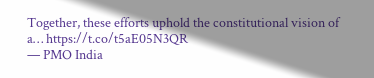Together, these efforts uphold the constitutional vision of a… https://t.co/t5aE05N3QR
— PMO India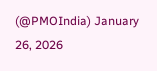(@PMOIndia) January 26, 2026